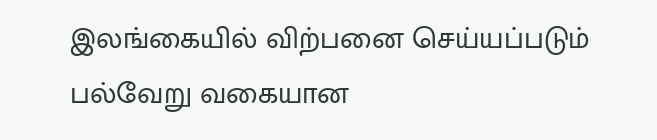இலங்கையில் விற்பனை செய்யப்படும் பல்வேறு வகையான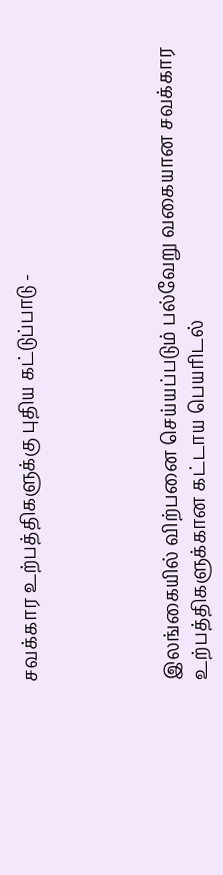சவக்கார உற்பத்திகளுக்கு புதிய கட்டுப்பாடு -




இலங்கையில் விற்பனை செய்யப்படும் பல்வேறு வகையான சவக்கார உற்பத்திகளுக்கான கட்டாய பெயரிடல்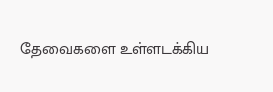தேவைகளை உள்ளடக்கிய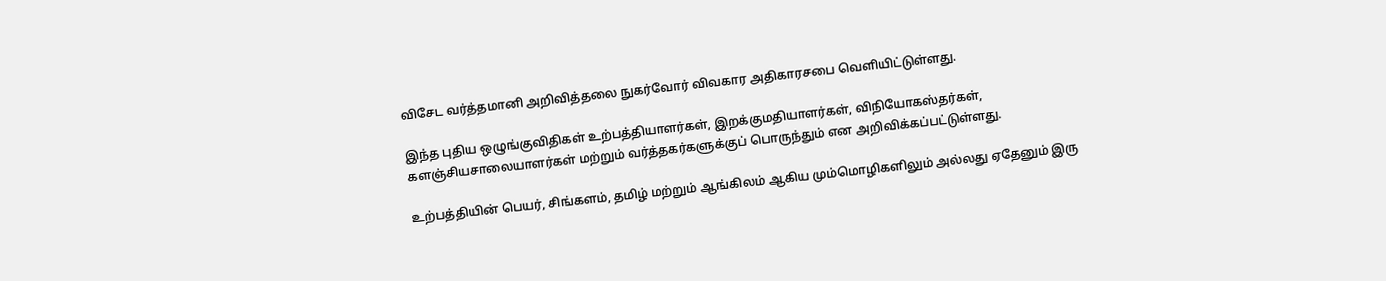விசேட வர்த்தமானி அறிவித்தலை நுகர்வோர் விவகார அதிகாரசபை வெளியிட்டுள்ளது.

இந்த புதிய ஒழுங்குவிதிகள் உற்பத்தியாளர்கள், இறக்குமதியாளர்கள், விநியோகஸ்தர்கள், களஞ்சியசாலையாளர்கள் மற்றும் வர்த்தகர்களுக்குப் பொருந்தும் என அறிவிக்கப்பட்டுள்ளது.

உற்பத்தியின் பெயர், சிங்களம், தமிழ் மற்றும் ஆங்கிலம் ஆகிய மும்மொழிகளிலும் அல்லது ஏதேனும் இரு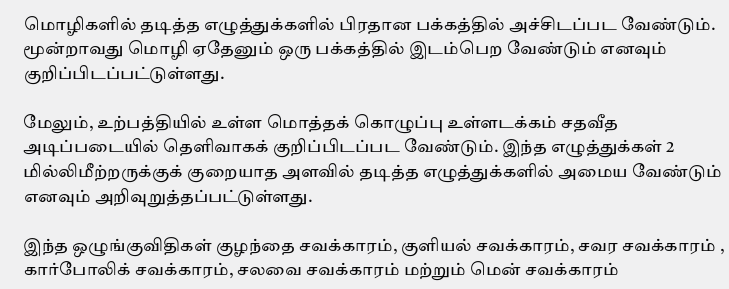மொழிகளில் தடித்த எழுத்துக்களில் பிரதான பக்கத்தில் அச்சிடப்பட வேண்டும். மூன்றாவது மொழி ஏதேனும் ஒரு பக்கத்தில் இடம்பெற வேண்டும் எனவும் குறிப்பிடப்பட்டுள்ளது.

மேலும், உற்பத்தியில் உள்ள மொத்தக் கொழுப்பு உள்ளடக்கம் சதவீத அடிப்படையில் தெளிவாகக் குறிப்பிடப்பட வேண்டும். இந்த எழுத்துக்கள் 2 மில்லிமீற்றருக்குக் குறையாத அளவில் தடித்த எழுத்துக்களில் அமைய வேண்டும் எனவும் அறிவுறுத்தப்பட்டுள்ளது.

இந்த ஒழுங்குவிதிகள் குழந்தை சவக்காரம், குளியல் சவக்காரம், சவர சவக்காரம் , கார்போலிக் சவக்காரம், சலவை சவக்காரம் மற்றும் மென் சவக்காரம்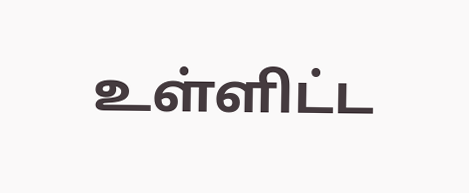உள்ளிட்ட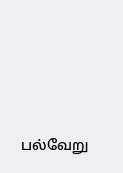பல்வேறு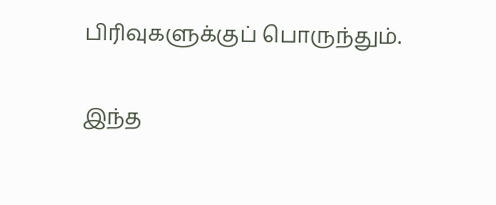பிரிவுகளுக்குப் பொருந்தும்.

இந்த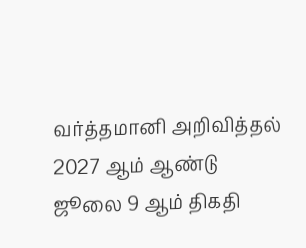வர்த்தமானி அறிவித்தல் 2027 ஆம் ஆண்டு ஜூலை 9 ஆம் திகதி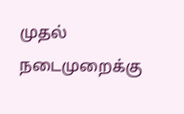முதல் நடைமுறைக்கு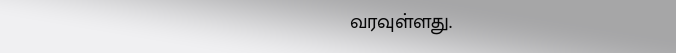வரவுள்ளது.